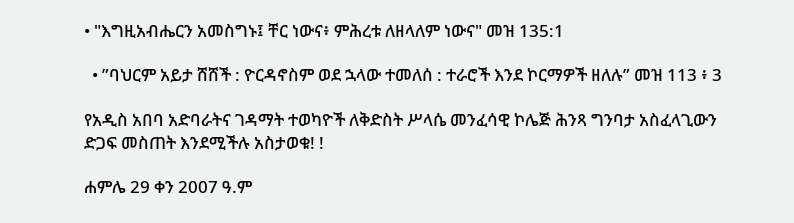• "እግዚአብሔርን አመስግኑ፤ ቸር ነውና፥ ምሕረቱ ለዘላለም ነውና" መዝ 135:1

  • ”ባህርም አይታ ሸሸች : ዮርዳኖስም ወደ ኋላው ተመለሰ : ተራሮች እንደ ኮርማዎች ዘለሉ” መዝ 113 ፥ 3

የአዲስ አበባ አድባራትና ገዳማት ተወካዮች ለቅድስት ሥላሴ መንፈሳዊ ኮሌጅ ሕንጻ ግንባታ አስፈላጊውን ድጋፍ መስጠት እንደሚችሉ አስታወቁ! !

ሐምሌ 29 ቀን 2007 ዓ.ም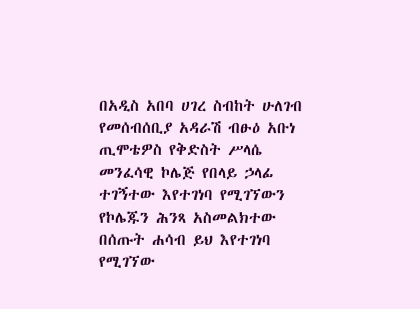በአዲስ አበባ ሀገረ ስብከት ሁለገብ የመሰብሰቢያ አዳራሽ ብፁዕ አቡነ ጢሞቴዎስ የቅድስት ሥላሴ መንፈሳዊ ኮሌጅ የበላይ ኃላፊ ተገኝተው እየተገነባ የሚገኘውን የኮሌጁን ሕንጻ አስመልክተው በሰጡት ሐሳብ ይህ እየተገነባ የሚገኘው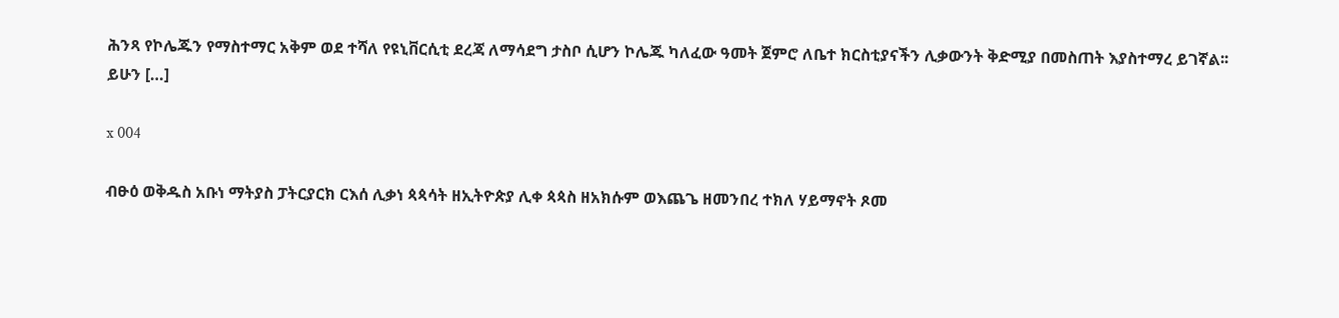ሕንጻ የኮሌጁን የማስተማር አቅም ወደ ተሻለ የዩኒቨርሲቲ ደረጃ ለማሳደግ ታስቦ ሲሆን ኮሌጁ ካለፈው ዓመት ጀምሮ ለቤተ ክርስቲያናችን ሊቃውንት ቅድሚያ በመስጠት እያስተማረ ይገኛል፡፡ ይሁን […]

x 004

ብፁዕ ወቅዱስ አቡነ ማትያስ ፓትርያርክ ርእሰ ሊቃነ ጳጳሳት ዘኢትዮጵያ ሊቀ ጳጳስ ዘአክሱም ወእጨጌ ዘመንበረ ተክለ ሃይማኖት ጾመ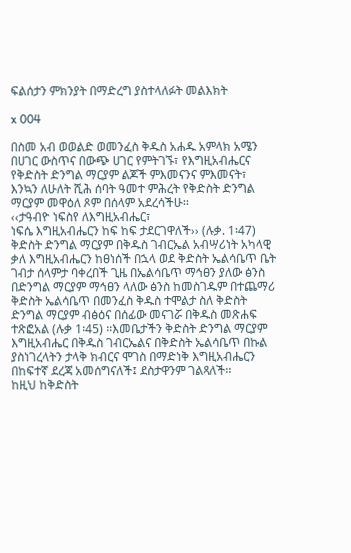ፍልሰታን ምክንያት በማድረግ ያስተላለፉት መልእክት

x 004

በስመ አብ ወወልድ ወመንፈስ ቅዱስ አሐዱ አምላክ አሜን
በሀገር ውስጥና በውጭ ሀገር የምትገኙ፣ የእግዚአብሔርና የቅድስት ድንግል ማርያም ልጆች ምእመናንና ምእመናት፣ እንኳን ለሁለት ሺሕ ሰባት ዓመተ ምሕረት የቅድስት ድንግል ማርያም መዋዕለ ጾም በሰላም አደረሳችሁ፡፡
‹‹ታዓብዮ ነፍስየ ለእግዚአብሔር፣
ነፍሴ እግዚአብሔርን ከፍ ከፍ ታደርገዋለች›› (ሉቃ. 1፡47)
ቅድስት ድንግል ማርያም በቅዱስ ገብርኤል አብሣሪነት አካላዊ ቃለ እግዚአብሔርን ከፀነሰች በኋላ ወደ ቅድስት ኤልሳቤጥ ቤት ገብታ ሰላምታ ባቀረበች ጊዜ በኤልሳቤጥ ማኅፀን ያለው ፅንስ በድንግል ማርያም ማኅፀን ላለው ፅንስ ከመስገዱም በተጨማሪ  ቅድስት ኤልሳቤጥ በመንፈስ ቅዱስ ተሞልታ ስለ ቅድስት ድንግል ማርያም ብፅዕና በሰፊው መናገሯ በቅዱስ መጽሐፍ ተጽፎአል (ሉቃ 1፡45) ፡፡እመቤታችን ቅድስት ድንግል ማርያም እግዚአብሔር በቅዱስ ገብርኤልና በቅድስት ኤልሳቤጥ በኩል ያስነገረላትን ታላቅ ክብርና ሞገስ በማድነቅ እግዚአብሔርን በከፍተኛ ደረጃ አመሰግናለች፤ ደስታዋንም ገልጻለች፡፡
ከዚህ ከቅድስት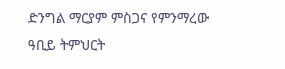ድንግል ማርያም ምስጋና የምንማረው ዓቢይ ትምህርት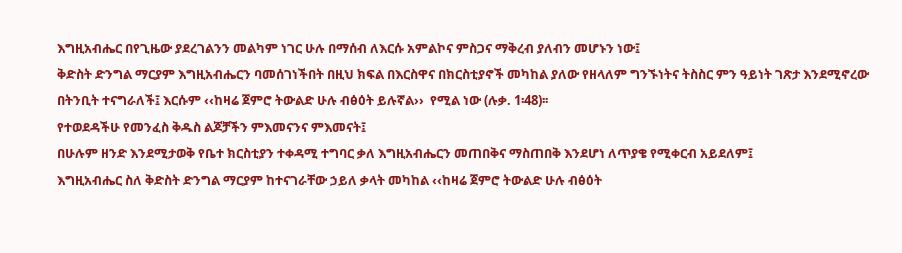እግዚአብሔር በየጊዜው ያደረገልንን መልካም ነገር ሁሉ በማሰብ ለእርሱ አምልኮና ምስጋና ማቅረብ ያለብን መሆኑን ነው፤
ቅድስት ድንግል ማርያም እግዚአብሔርን ባመሰገነችበት በዚህ ክፍል በእርስዋና በክርስቲያኖች መካከል ያለው የዘላለም ግንኙነትና ትስስር ምን ዓይነት ገጽታ እንደሚኖረው በትንቢት ተናግራለች፤ እርሱም ‹‹ከዛሬ ጀምሮ ትውልድ ሁሉ ብፅዕት ይሉኛል››  የሚል ነው (ሉቃ. 1፡48)፡፡
የተወደዳችሁ የመንፈስ ቅዱስ ልጆቻችን ምእመናንና ምእመናት፤
በሁሉም ዘንድ እንደሚታወቅ የቤተ ክርስቲያን ተቀዳሚ ተግባር ቃለ እግዚአብሔርን መጠበቅና ማስጠበቅ እንደሆነ ለጥያቄ የሚቀርብ አይደለም፤
እግዚአብሔር ስለ ቅድስት ድንግል ማርያም ከተናገራቸው ኃይለ ቃላት መካከል ‹‹ከዛሬ ጀምሮ ትውልድ ሁሉ ብፅዕት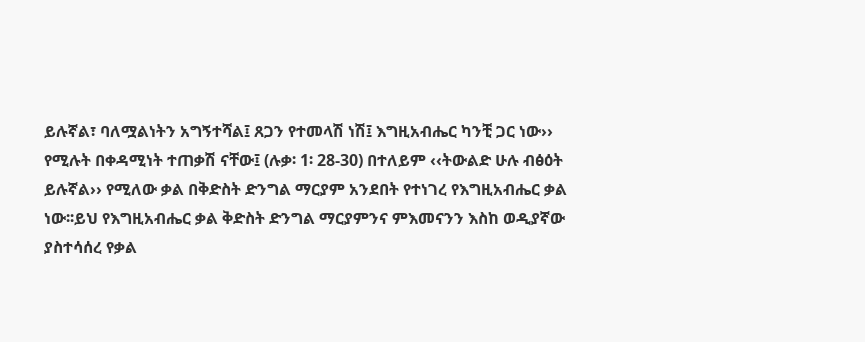ይሉኛል፣ ባለሟልነትን አግኝተሻል፤ ጸጋን የተመላሽ ነሽ፤ እግዚአብሔር ካንቺ ጋር ነው›› የሚሉት በቀዳሚነት ተጠቃሽ ናቸው፤ (ሉቃ፡ 1፡ 28-30) በተለይም ‹‹ትውልድ ሁሉ ብፅዕት ይሉኛል›› የሚለው ቃል በቅድስት ድንግል ማርያም አንደበት የተነገረ የእግዚአብሔር ቃል ነው፡፡ይህ የእግዚአብሔር ቃል ቅድስት ድንግል ማርያምንና ምእመናንን እስከ ወዲያኛው ያስተሳሰረ የቃል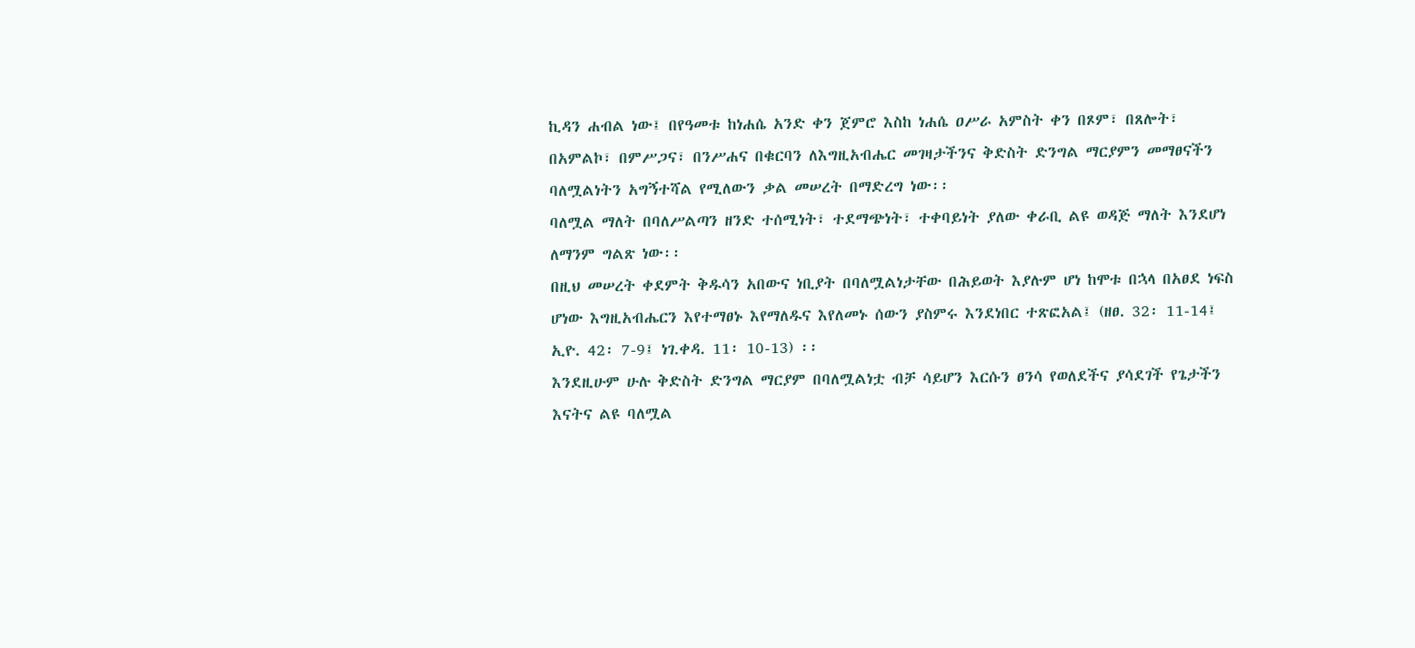ኪዳን ሐብል ነው፤ በየዓመቱ ከነሐሴ አንድ ቀን ጀምሮ እስከ ነሐሴ ዐሥራ አምስት ቀን በጾም፣ በጸሎት፣ በአምልኮ፣ በምሥጋና፣ በንሥሐና በቁርባን ለእግዚአብሔር መገዛታችንና ቅድስት ድንግል ማርያምን መማፀናችን ባለሟልነትን አግኝተሻል የሚለውን ቃል መሠረት በማድረግ ነው፡፡
ባለሟል ማለት በባለሥልጣን ዘንድ ተሰሚነት፣ ተደማጭነት፣ ተቀባይነት ያለው ቀራቢ ልዩ ወዳጅ ማለት እንደሆነ ለማንም ግልጽ ነው፡፡
በዚህ መሠረት ቀደምት ቅዱሳን አበውና ነቢያት በባለሟልነታቸው በሕይወት እያሉም ሆነ ከሞቱ በኋላ በአፀደ ነፍስ ሆነው እግዚአብሔርን እየተማፀኑ እየማለዱና እየለመኑ ሰውን ያስምሩ እንደነበር ተጽፎአል፤ (ዘፀ. 32፡ 11-14፤ ኢዮ. 42፡ 7-9፤ ነገ.ቀዳ. 11፡ 10-13) ፡፡
እንደዚሁም ሁሉ ቅድስት ድንግል ማርያም በባለሟልነቷ ብቻ ሳይሆን እርሱን ፀንሳ የወለደችና ያሳደገች የጌታችን እናትና ልዩ ባለሟል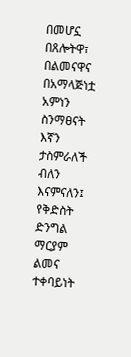በመሆኗ በጸሎትዋ፣ በልመናዋና በአማላጅነቷ አምነን ስንማፀናት እኛን ታስምራለች ብለን እናምናለን፤
የቅድስት ድንግል ማርያም ልመና ተቀባይነት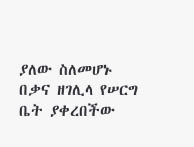ያለው ስለመሆኑ በቃና ዘገሊላ የሠርግ ቤት ያቀረበችው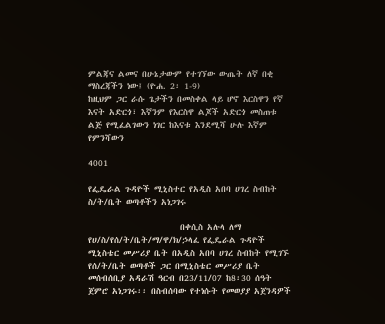ምልጃና ልመና በሁኔታውም የተገኘው ውጤት ለኛ በቂ ማስረጃችን ነው፤ (ዮሐ. 2፡ 1-9)
ከዚህም ጋር ራሱ ጌታችን በመስቀል ላይ ሆኖ እርስዋን የኛ እናት አድርጎ፣ እኛንም የእርስዋ ልጆች አድርጎ መስጠቱ ልጅ የሚፈልገውን ነገር ከእናቱ እንደሚሻ ሁሉ እኛም የምንሻውን

4001

የፌዴራል ጉዳዮች ሚኒስተር የአዲስ አበባ ሀገረ ስብከት ስ/ት/ቤት ወጣቶችን አነጋገሩ

                       በቀሲስ አሉላ ለማ የሀ/ስ/የሰ/ት/ቤት/ማ/ዋ/ክ/ኃላፈ የፌዴራል ጉዳዮች ሚኒስቴር መሥሪያ ቤት በአዲስ አበባ ሀገረ ስብከት የሚገኙ የሰ/ት/ቤት ወጣቶች ጋር በሚኒስቴር መሥሪያ ቤት መሰብሰቢያ አዳራሽ ዓርብ በ23/11/07 ከ8፡30 ሰዓት ጀምሮ አነጋገሩ፡፡ በስብሰባው የተነሱት የመወያያ አጀንዳዎች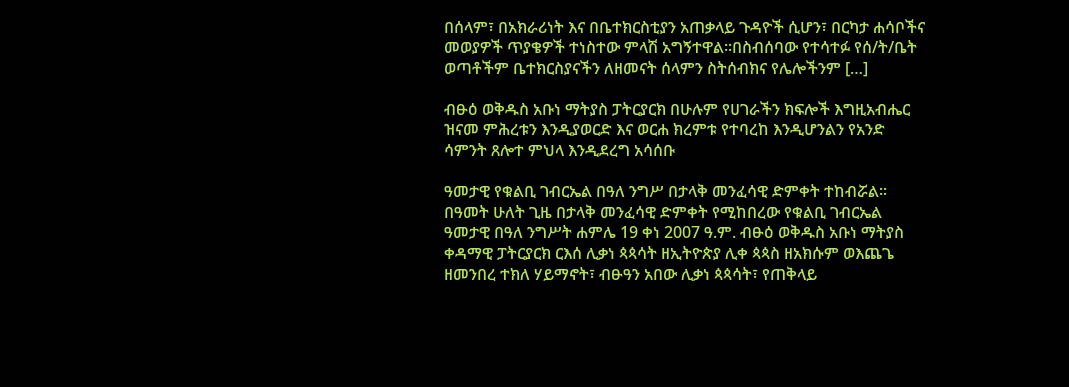በሰላም፣ በአክራሪነት እና በቤተክርስቲያን አጠቃላይ ጉዳዮች ሲሆን፣ በርካታ ሐሳቦችና መወያዎች ጥያቄዎች ተነስተው ምላሽ አግኝተዋል፡፡በስብሰባው የተሳተፉ የሰ/ት/ቤት ወጣቶችም ቤተክርስያናችን ለዘመናት ሰላምን ስትሰብክና የሌሎችንም […]

ብፁዕ ወቅዱስ አቡነ ማትያስ ፓትርያርክ በሁሉም የሀገራችን ክፍሎች እግዚአብሔር ዝናመ ምሕረቱን እንዲያወርድ እና ወርሐ ክረምቱ የተባረከ እንዲሆንልን የአንድ ሳምንት ጸሎተ ምህላ እንዲደረግ አሳሰቡ

ዓመታዊ የቁልቢ ገብርኤል በዓለ ንግሥ በታላቅ መንፈሳዊ ድምቀት ተከብሯል፡፡በዓመት ሁለት ጊዜ በታላቅ መንፈሳዊ ድምቀት የሚከበረው የቁልቢ ገብርኤል ዓመታዊ በዓለ ንግሥት ሐምሌ 19 ቀነ 2007 ዓ.ም. ብፁዕ ወቅዱስ አቡነ ማትያስ ቀዳማዊ ፓትርያርክ ርእሰ ሊቃነ ጳጳሳት ዘኢትዮጵያ ሊቀ ጳጳስ ዘአክሱም ወእጨጌ ዘመንበረ ተክለ ሃይማኖት፣ ብፁዓን አበው ሊቃነ ጳጳሳት፣ የጠቅላይ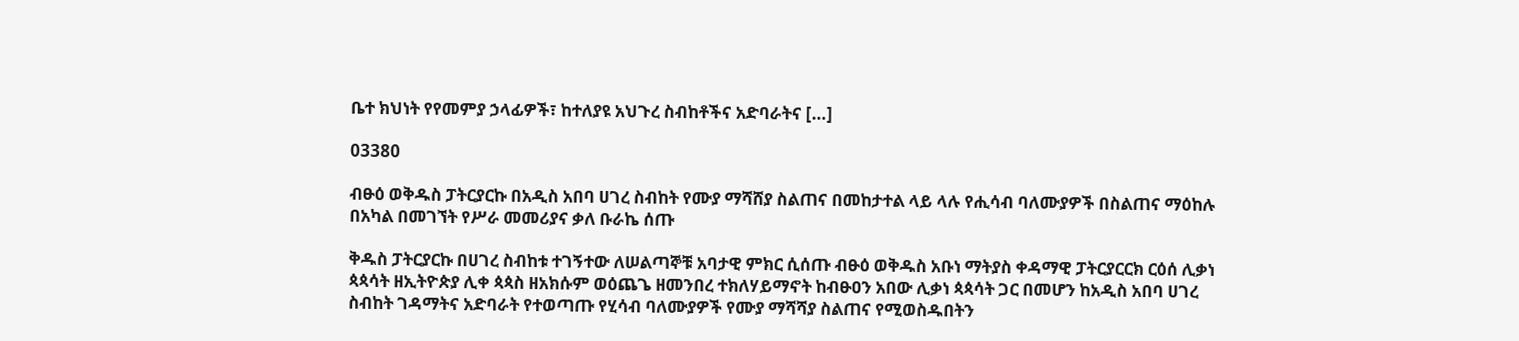ቤተ ክህነት የየመምያ ኃላፊዎች፣ ከተለያዩ አህጉረ ስብከቶችና አድባራትና […]

03380

ብፁዕ ወቅዱስ ፓትርያርኩ በአዲስ አበባ ሀገረ ስብከት የሙያ ማሻሸያ ስልጠና በመከታተል ላይ ላሉ የሒሳብ ባለሙያዎች በስልጠና ማዕከሉ በአካል በመገኘት የሥራ መመሪያና ቃለ ቡራኬ ሰጡ

ቅዱስ ፓትርያርኩ በሀገረ ስብከቱ ተገኝተው ለሠልጣኞቹ አባታዊ ምክር ሲሰጡ ብፁዕ ወቅዱስ አቡነ ማትያስ ቀዳማዊ ፓትርያርርክ ርዕሰ ሊቃነ ጳጳሳት ዘኢትዮጵያ ሊቀ ጳጳስ ዘአክሱም ወዕጨጌ ዘመንበረ ተክለሃይማኖት ከብፁዐን አበው ሊቃነ ጳጳሳት ጋር በመሆን ከአዲስ አበባ ሀገረ ስብከት ገዳማትና አድባራት የተወጣጡ የሂሳብ ባለሙያዎች የሙያ ማሻሻያ ስልጠና የሚወስዱበትን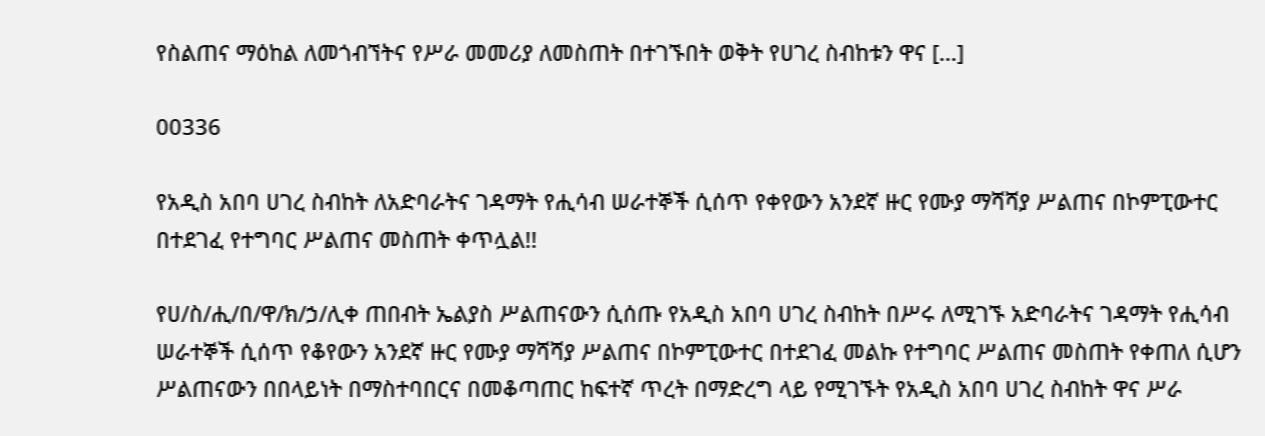የስልጠና ማዕከል ለመጎብኘትና የሥራ መመሪያ ለመስጠት በተገኙበት ወቅት የሀገረ ስብከቱን ዋና […]

00336

የአዲስ አበባ ሀገረ ስብከት ለአድባራትና ገዳማት የሒሳብ ሠራተኞች ሲሰጥ የቀየውን አንደኛ ዙር የሙያ ማሻሻያ ሥልጠና በኮምፒውተር በተደገፈ የተግባር ሥልጠና መስጠት ቀጥሏል!!

የሀ/ስ/ሒ/በ/ዋ/ክ/ኃ/ሊቀ ጠበብት ኤልያስ ሥልጠናውን ሲሰጡ የአዲስ አበባ ሀገረ ስብከት በሥሩ ለሚገኙ አድባራትና ገዳማት የሒሳብ ሠራተኞች ሲሰጥ የቆየውን አንደኛ ዙር የሙያ ማሻሻያ ሥልጠና በኮምፒውተር በተደገፈ መልኩ የተግባር ሥልጠና መስጠት የቀጠለ ሲሆን ሥልጠናውን በበላይነት በማስተባበርና በመቆጣጠር ከፍተኛ ጥረት በማድረግ ላይ የሚገኙት የአዲስ አበባ ሀገረ ስብከት ዋና ሥራ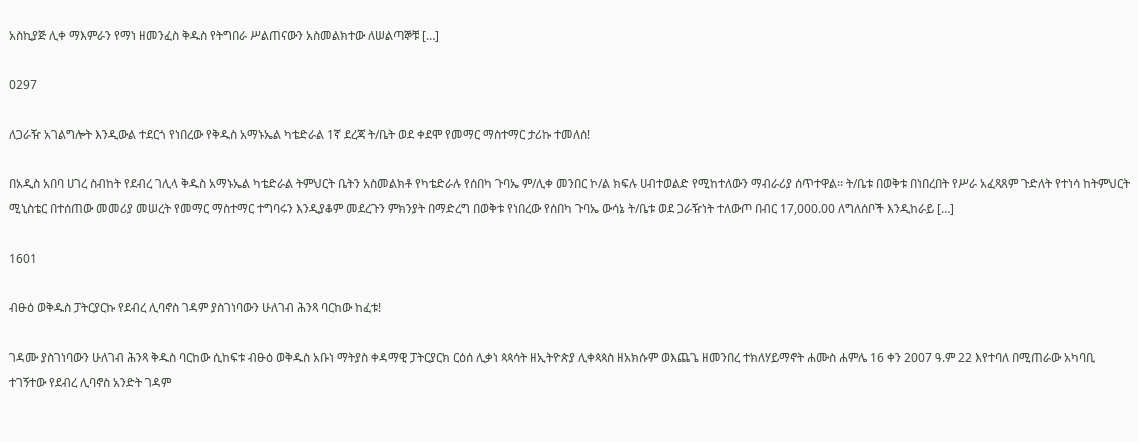አስኪያጅ ሊቀ ማእምራን የማነ ዘመንፈስ ቅዱስ የትግበራ ሥልጠናውን አስመልክተው ለሠልጣኞቹ […]

0297

ለጋራዥ አገልግሎት እንዲውል ተደርጎ የነበረው የቅዱስ አማኑኤል ካቴድራል 1ኛ ደረጃ ት/ቤት ወደ ቀደሞ የመማር ማስተማር ታሪኩ ተመለሰ!

በአዲስ አበባ ሀገረ ስብከት የደብረ ገሊላ ቅዱስ አማኑኤል ካቴድራል ትምህርት ቤትን አስመልክቶ የካቴድራሉ የሰበካ ጉባኤ ም/ሊቀ መንበር ኮ/ል ክፍሉ ሀብተወልድ የሚከተለውን ማብራሪያ ሰጥተዋል፡፡ ት/ቤቱ በወቅቱ በነበረበት የሥራ አፈጻጸም ጉድለት የተነሳ ከትምህርት ሚኒስቴር በተሰጠው መመሪያ መሠረት የመማር ማስተማር ተግባሩን እንዲያቆም መደረጉን ምክንያት በማድረግ በወቅቱ የነበረው የሰበካ ጉባኤ ውሳኔ ት/ቤቱ ወደ ጋራዥነት ተለውጦ በብር 17,000.00 ለግለሰቦች እንዲከራይ […]

1601

ብፁዕ ወቅዱስ ፓትርያርኩ የደብረ ሊባኖስ ገዳም ያስገነባውን ሁለገብ ሕንጻ ባርከው ከፈቱ!

ገዳሙ ያስገነባውን ሁለገብ ሕንጻ ቅዱስ ባርከው ሲከፍቱ ብፁዕ ወቅዱስ አቡነ ማትያስ ቀዳማዊ ፓትርያርክ ርዕሰ ሊቃነ ጳጳሳት ዘኢትዮጵያ ሊቀጳጳስ ዘአክሱም ወእጨጌ ዘመንበረ ተክለሃይማኖት ሐሙስ ሐምሌ 16 ቀን 2007 ዓ.ም 22 እየተባለ በሚጠራው አካባቢ ተገኝተው የደብረ ሊባኖስ አንድት ገዳም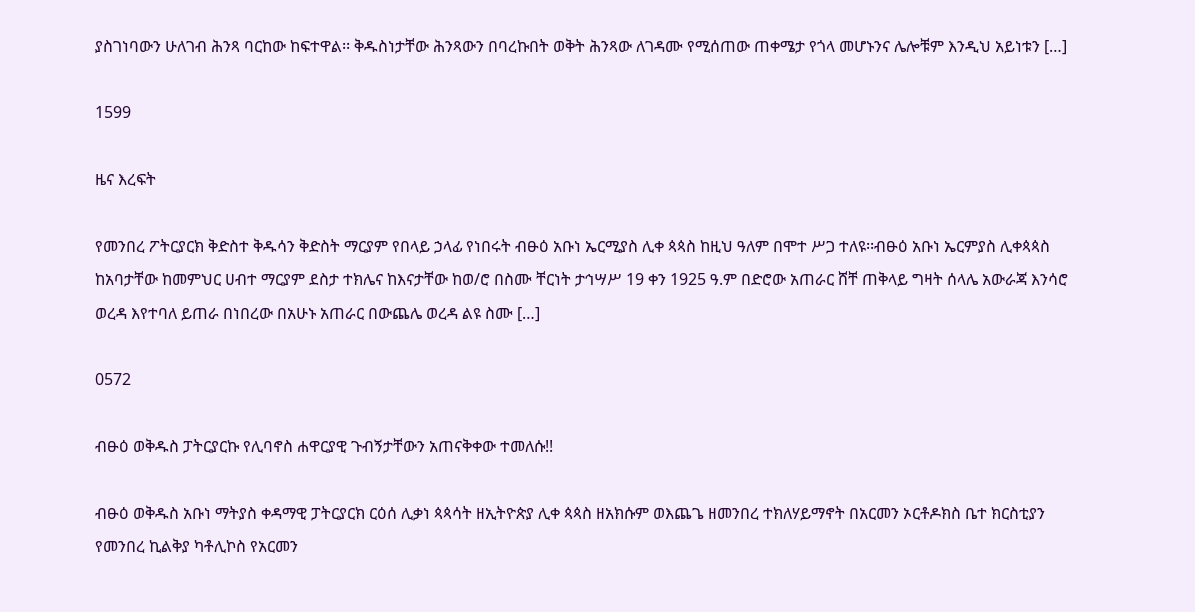ያስገነባውን ሁለገብ ሕንጻ ባርከው ከፍተዋል፡፡ ቅዱስነታቸው ሕንጻውን በባረኩበት ወቅት ሕንጻው ለገዳሙ የሚሰጠው ጠቀሜታ የጎላ መሆኑንና ሌሎቹም እንዲህ አይነቱን […]

1599

ዜና እረፍት

የመንበረ ፖትርያርክ ቅድስተ ቅዱሳን ቅድስት ማርያም የበላይ ኃላፊ የነበሩት ብፁዕ አቡነ ኤርሚያስ ሊቀ ጳጳስ ከዚህ ዓለም በሞተ ሥጋ ተለዩ፡፡ብፁዕ አቡነ ኤርምያስ ሊቀጳጳስ ከአባታቸው ከመምህር ሀብተ ማርያም ደስታ ተክሌና ከእናታቸው ከወ/ሮ በስሙ ቸርነት ታኅሣሥ 19 ቀን 1925 ዓ.ም በድሮው አጠራር ሸቸ ጠቅላይ ግዛት ሰላሌ አውራጃ እንሳሮ ወረዳ እየተባለ ይጠራ በነበረው በአሁኑ አጠራር በውጨሌ ወረዳ ልዩ ስሙ […]

0572

ብፁዕ ወቅዱስ ፓትርያርኩ የሊባኖስ ሐዋርያዊ ጉብኝታቸውን አጠናቅቀው ተመለሱ!!

ብፁዕ ወቅዱስ አቡነ ማትያስ ቀዳማዊ ፓትርያርክ ርዕሰ ሊቃነ ጳጳሳት ዘኢትዮጵያ ሊቀ ጳጳስ ዘአክሱም ወእጨጌ ዘመንበረ ተክለሃይማኖት በአርመን ኦርቶዶክስ ቤተ ክርስቲያን የመንበረ ኪልቅያ ካቶሊኮስ የአርመን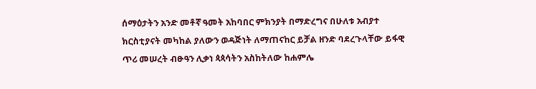ሰማዕታትን አንድ መቶኛ ዓመት አከባበር ምክንያት በማድረግና በሁለቱ አብያተ ክርስቲያናት መካከል ያለውን ወዳጅነት ለማጠናከር ይቻል ዘንድ ባደረጉላቸው ይፋዊ ጥሪ መሠረት ብፁዓን ሊቃነ ጳጳሳትን አስከትለው ከሐምሌ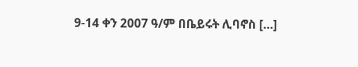9-14 ቀን 2007 ዓ/ም በቤይሩት ሊባኖስ […]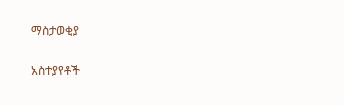ማስታወቂያ

አስተያየቶች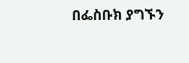በፌስቡክ ያግኙን